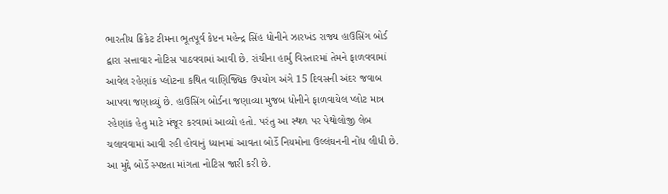ભારતીય ક્રિકેટ ટીમના ભૂતપૂર્વ કેપ્ટન મહેન્દ્ર સિંહ ધોનીને ઝારખંડ રાજ્ય હાઉસિંગ બોર્ડ દ્વારા સત્તાવાર નોટિસ પાઠવવામાં આવી છે. રાંચીના હાર્મુ વિસ્તારમાં તેમને ફાળવવામાં આવેલ રહેણાંક પ્લોટના કથિત વાણિજ્યિક ઉપયોગ અંગે 15 દિવસની અંદર જવાબ આપવા જણાવ્યું છે. હાઉસિંગ બોર્ડના જણાવ્યા મુજબ ધોનીને ફાળવાયેલ પ્લોટ માત્ર રહેણાંક હેતુ માટે મંજૂર કરવામાં આવ્યો હતો. પરંતુ આ સ્થળ પર પેથોલોજી લેબ ચલાવવામાં આવી રહી હોવાનું ધ્યાનમાં આવતા બોર્ડે નિયમોના ઉલ્લંઘનની નોંધ લીધી છે. આ મુદ્દે બોર્ડે સ્પષ્ટતા માંગતા નોટિસ જારી કરી છે.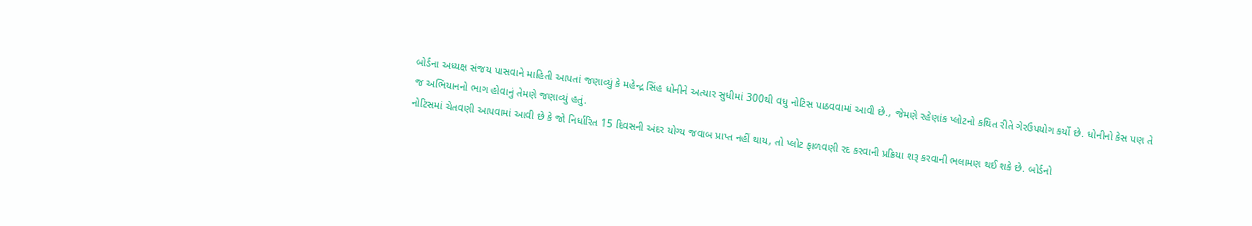બોર્ડના અધ્યક્ષ સંજય પાસવાને માહિતી આપતાં જણાવ્યું કે મહેન્દ્ર સિંહ ધોનીને અત્યાર સુધીમાં 300થી વધુ નોટિસ પાઠવવામાં આવી છે., જેમણે રહેણાંક પ્લોટનો કથિત રીતે ગેરઉપયોગ કર્યો છે. ધોનીનો કેસ પણ તે જ અભિયાનનો ભાગ હોવાનું તેમણે જણાવ્યું હતું.
નોટિસમાં ચેતવણી આપવામાં આવી છે કે જો નિર્ધારિત 15 દિવસની અંદર યોગ્ય જવાબ પ્રાપ્ત નહીં થાય, તો પ્લોટ ફાળવણી રદ કરવાની પ્રક્રિયા શરૂ કરવાની ભલામણ થઈ શકે છે. બોર્ડનો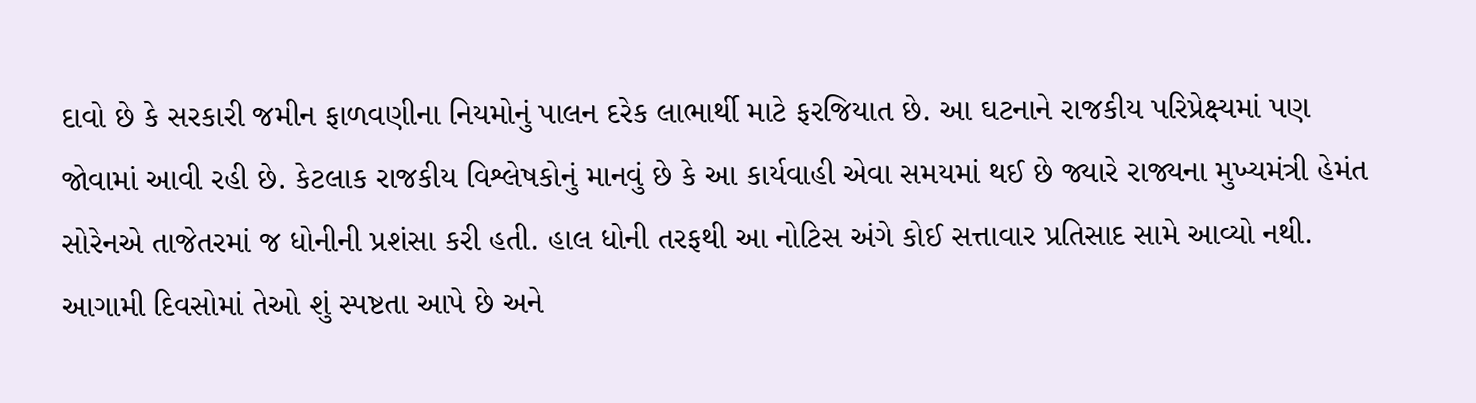દાવો છે કે સરકારી જમીન ફાળવણીના નિયમોનું પાલન દરેક લાભાર્થી માટે ફરજિયાત છે. આ ઘટનાને રાજકીય પરિપ્રેક્ષ્યમાં પણ જોવામાં આવી રહી છે. કેટલાક રાજકીય વિશ્લેષકોનું માનવું છે કે આ કાર્યવાહી એવા સમયમાં થઈ છે જ્યારે રાજ્યના મુખ્યમંત્રી હેમંત સોરેનએ તાજેતરમાં જ ધોનીની પ્રશંસા કરી હતી. હાલ ધોની તરફથી આ નોટિસ અંગે કોઈ સત્તાવાર પ્રતિસાદ સામે આવ્યો નથી. આગામી દિવસોમાં તેઓ શું સ્પષ્ટતા આપે છે અને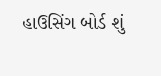હાઉસિંગ બોર્ડ શું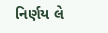નિર્ણય લે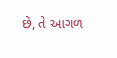છે, તે આગળ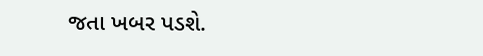જતા ખબર પડશે.